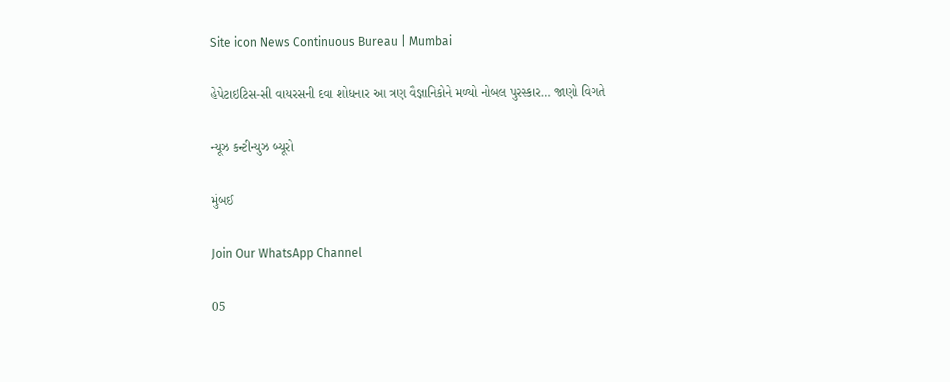Site icon News Continuous Bureau | Mumbai

હેપેટાઇટિસ-સી વાયરસની દવા શોધનાર આ ત્રણ વૈજ્ઞાનિકોને મળ્યો નોબલ પુરસ્કાર… જાણો વિગતે

ન્યૂઝ કન્ટીન્યુઝ બ્યૂરો

મુંબઈ

Join Our WhatsApp Channel

05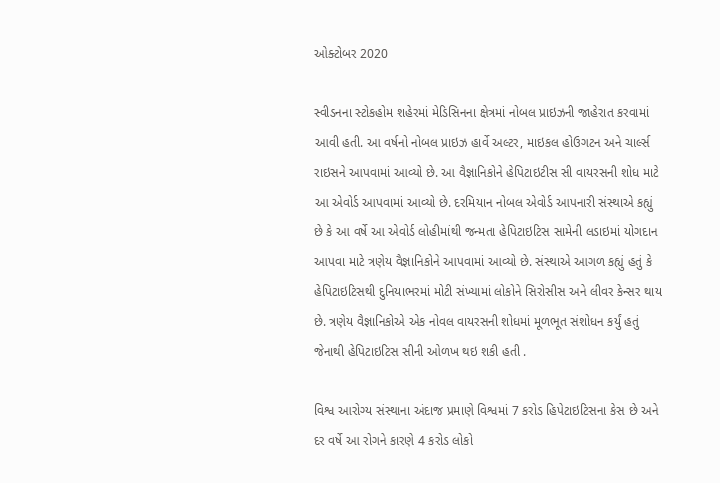ઓક્ટોબર 2020

સ્વીડનના સ્ટોકહોમ શહેરમાં મેડિસિનના ક્ષેત્રમાં નોબલ પ્રાઇઝની જાહેરાત કરવામાં આવી હતી. આ વર્ષનો નોબલ પ્રાઇઝ હાર્વે અલ્ટર, માઇકલ હોઉગટન અને ચાર્લ્સ રાઇસને આપવામાં આવ્યો છે. આ વૈજ્ઞાનિકોને હેપિટાઇટીસ સી વાયરસની શોધ માટે આ એવોર્ડ આપવામાં આવ્યો છે. દરમિયાન નોબલ એવોર્ડ આપનારી સંસ્થાએ કહ્યું છે કે આ વર્ષે આ એવોર્ડ લોહીમાંથી જન્મતા હેપિટાઇટિસ સામેની લડાઇમાં યોગદાન આપવા માટે ત્રણેય વૈજ્ઞાનિકોને આપવામાં આવ્યો છે. સંસ્થાએ આગળ કહ્યું હતું કે હેપિટાઇટિસથી દુનિયાભરમાં મોટી સંખ્યામાં લોકોને સિરોસીસ અને લીવર કેન્સર થાય છે. ત્રણેય વૈજ્ઞાનિકોએ એક નોવલ વાયરસની શોધમાં મૂળભૂત સંશોધન કર્યું હતું જેનાથી હેપિટાઇટિસ સીની ઓળખ થઇ શકી હતી .

વિશ્વ આરોગ્ય સંસ્થાના અંદાજ પ્રમાણે વિશ્વમાં 7 કરોડ હિપેટાઇટિસના કેસ છે અને દર વર્ષે આ રોગને કારણે 4 કરોડ લોકો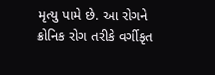મૃત્યુ પામે છે. આ રોગને ક્રોનિક રોગ તરીકે વર્ગીકૃત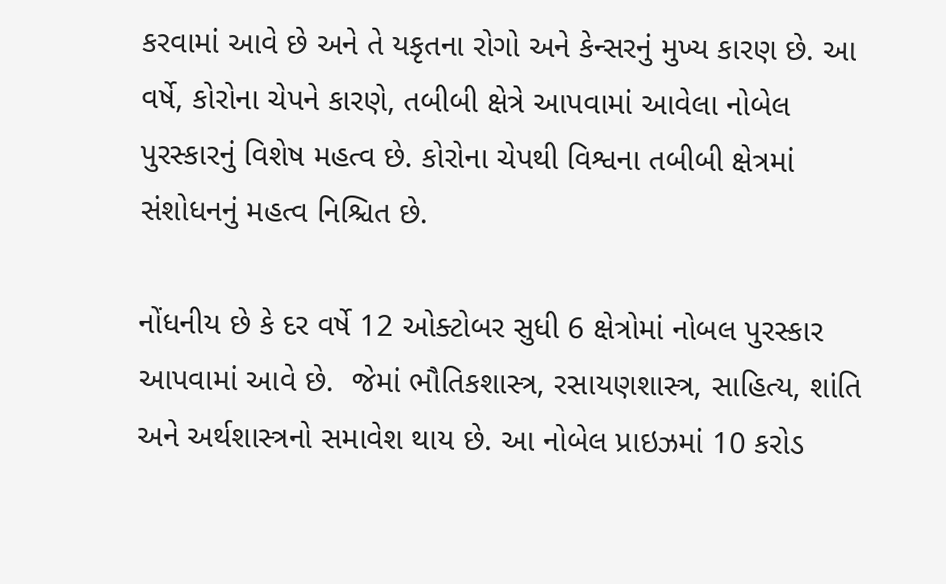કરવામાં આવે છે અને તે યકૃતના રોગો અને કેન્સરનું મુખ્ય કારણ છે. આ વર્ષે, કોરોના ચેપને કારણે, તબીબી ક્ષેત્રે આપવામાં આવેલા નોબેલ પુરસ્કારનું વિશેષ મહત્વ છે. કોરોના ચેપથી વિશ્વના તબીબી ક્ષેત્રમાં સંશોધનનું મહત્વ નિશ્ચિત છે.

નોંધનીય છે કે દર વર્ષે 12 ઓક્ટોબર સુધી 6 ક્ષેત્રોમાં નોબલ પુરસ્કાર આપવામાં આવે છે.  જેમાં ભૌતિકશાસ્ત્ર, રસાયણશાસ્ત્ર, સાહિત્ય, શાંતિ અને અર્થશાસ્ત્રનો સમાવેશ થાય છે. આ નોબેલ પ્રાઇઝમાં 10 કરોડ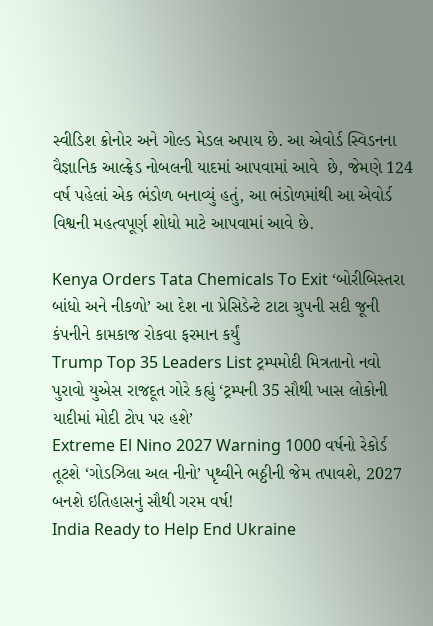સ્વીડિશ ક્રોનોર અને ગોલ્ડ મેડલ અપાય છે. આ એવોર્ડ સ્વિડનના વૈજ્ઞાનિક આલ્ફ્રેડ નોબલની યાદમાં આપવામાં આવે  છે, જેમણે 124 વર્ષ પહેલાં એક ભંડોળ બનાવ્યું હતું, આ ભંડોળમાંથી આ એવોર્ડ વિશ્વની મહત્વપૂર્ણ શોધો માટે આપવામાં આવે છે.

Kenya Orders Tata Chemicals To Exit ‘બોરીબિસ્તરા બાંધો અને નીકળો’ આ દેશ ના પ્રેસિડેન્ટે ટાટા ગ્રુપની સદી જૂની કંપનીને કામકાજ રોકવા ફરમાન કર્યું
Trump Top 35 Leaders List ટ્રમ્પમોદી મિત્રતાનો નવો પુરાવો યુએસ રાજદૂત ગોરે કહ્યું ‘ટ્રમ્પની 35 સૌથી ખાસ લોકોની યાદીમાં મોદી ટોપ પર હશે’
Extreme El Nino 2027 Warning 1000 વર્ષનો રેકોર્ડ તૂટશે ‘ગોડઝિલા અલ નીનો’ પૃથ્વીને ભઠ્ઠીની જેમ તપાવશે, 2027 બનશે ઇતિહાસનું સૌથી ગરમ વર્ષ!
India Ready to Help End Ukraine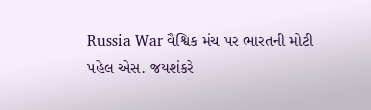Russia War વૈશ્વિક મંચ પર ભારતની મોટી પહેલ એસ. જયશંકરે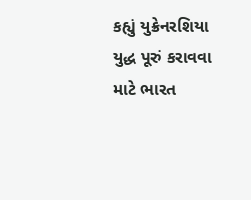કહ્યું યુક્રેનરશિયા યુદ્ધ પૂરું કરાવવા માટે ભારત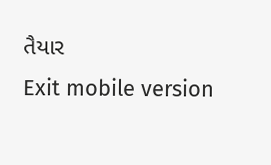તૈયાર
Exit mobile version